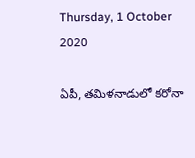Thursday, 1 October 2020

ఏపీ, తమిళనాడులో కరోనా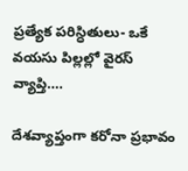ప్రత్యేక పరిస్ధితులు- ఒకే వయసు పిల్లల్లో వైరస్‌ వ్యాప్తి....

దేశవ్యాప్తంగా కరోనా ప్రభావం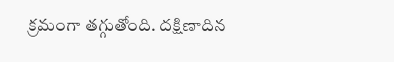క్రమంగా తగ్గుతోంది. దక్షిణాదిన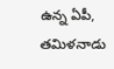ఉన్న ఏపీ, తమిళనాడు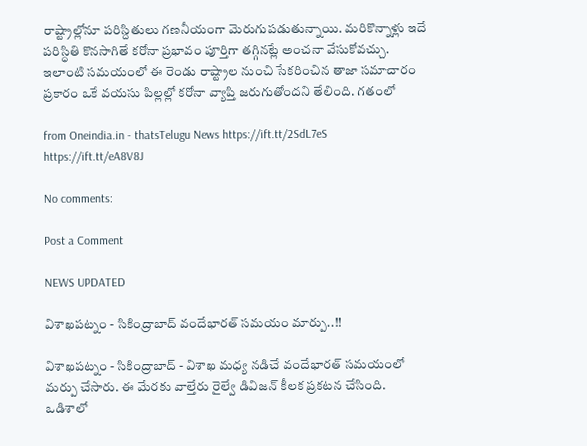రాష్ట్రాల్లోనూ పరిస్దితులు గణనీయంగా మెరుగుపడుతున్నాయి. మరికొన్నాళ్లు ఇదే పరిస్ధితి కొనసాగితే కరోనా ప్రభావం పూర్తిగా తగ్గినట్లే అంచనా వేసుకోవచ్చు. ఇలాంటి సమయంలో ఈ రెండు రాష్ట్రాల నుంచి సేకరించిన తాజా సమాచారం ప్రకారం ఒకే వయసు పిల్లల్లో కరోనా వ్యాప్తి జరుగుతోందని తేలింది. గతంలో

from Oneindia.in - thatsTelugu News https://ift.tt/2SdL7eS
https://ift.tt/eA8V8J

No comments:

Post a Comment

NEWS UPDATED

విశాఖపట్నం - సికింద్రాబాద్ వందేభారత్ సమయం మార్పు..!!

విశాఖపట్నం - సికింద్రాబాద్ - విశాఖ మధ్య నడిచే వందేభారత్ సమయంలో మర్పు చేసారు. ఈ మేరకు వాల్తేరు రైల్వే డివిజన్ కీలక ప్రకటన చేసింది. ఒడిశాలో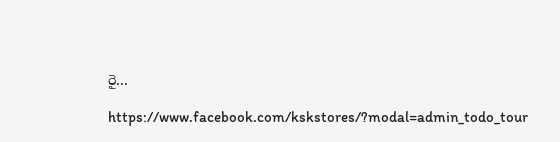రై...

https://www.facebook.com/kskstores/?modal=admin_todo_tour